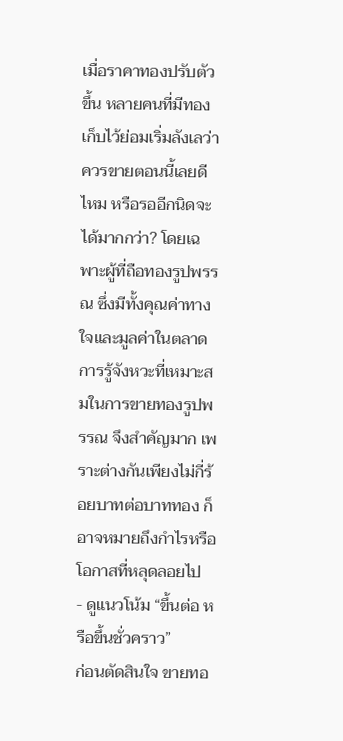เมื่อราคาทองปรับตัวขึ้น หลายคนที่มีทองเก็บไว้ย่อมเริ่มลังเลว่าควรขายตอนนี้เลยดีไหม หรือรออีกนิดจะได้มากกว่า? โดยเฉพาะผู้ที่ถือทองรูปพรรณ ซึ่งมีทั้งคุณค่าทางใจและมูลค่าในตลาด การรู้จังหวะที่เหมาะสมในการขายทองรูปพรรณ จึงสำคัญมาก เพราะต่างกันเพียงไม่กี่ร้อยบาทต่อบาททอง ก็อาจหมายถึงกำไรหรือโอกาสที่หลุดลอยไป
- ดูแนวโน้ม “ขึ้นต่อ หรือขึ้นชั่วคราว”
ก่อนตัดสินใจ ขายทอ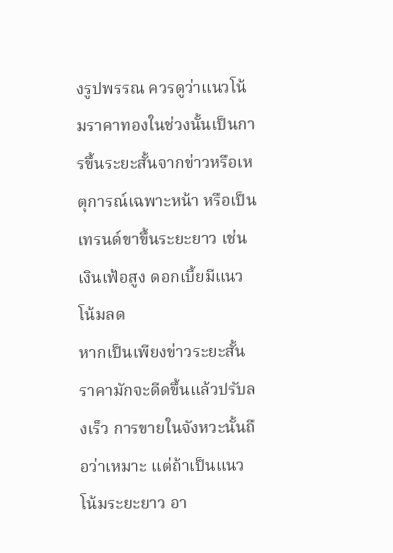งรูปพรรณ ควรดูว่าแนวโน้มราคาทองในช่วงนั้นเป็นการขึ้นระยะสั้นจากข่าวหรือเหตุการณ์เฉพาะหน้า หรือเป็นเทรนด์ขาขึ้นระยะยาว เช่น เงินเฟ้อสูง ดอกเบี้ยมีแนวโน้มลด
หากเป็นเพียงข่าวระยะสั้น ราคามักจะดีดขึ้นแล้วปรับลงเร็ว การขายในจังหวะนั้นถือว่าเหมาะ แต่ถ้าเป็นแนวโน้มระยะยาว อา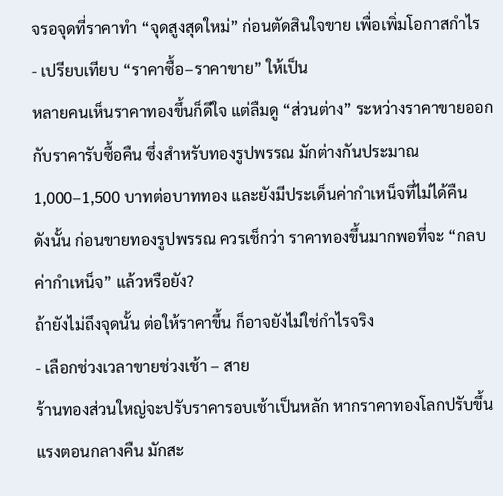จรอจุดที่ราคาทำ “จุดสูงสุดใหม่” ก่อนตัดสินใจขาย เพื่อเพิ่มโอกาสกำไร
- เปรียบเทียบ “ราคาซื้อ–ราคาขาย” ให้เป็น
หลายคนเห็นราคาทองขึ้นก็ดีใจ แต่ลืมดู “ส่วนต่าง” ระหว่างราคาขายออกกับราคารับซื้อคืน ซึ่งสำหรับทองรูปพรรณ มักต่างกันประมาณ 1,000–1,500 บาทต่อบาททอง และยังมีประเด็นค่ากำเหน็จที่ไม่ได้คืน
ดังนั้น ก่อนขายทองรูปพรรณ ควรเช็กว่า ราคาทองขึ้นมากพอที่จะ “กลบค่ากำเหน็จ” แล้วหรือยัง?
ถ้ายังไม่ถึงจุดนั้น ต่อให้ราคาขึ้น ก็อาจยังไม่ใช่กำไรจริง
- เลือกช่วงเวลาขายช่วงเช้า – สาย
ร้านทองส่วนใหญ่จะปรับราคารอบเช้าเป็นหลัก หากราคาทองโลกปรับขึ้นแรงตอนกลางคืน มักสะ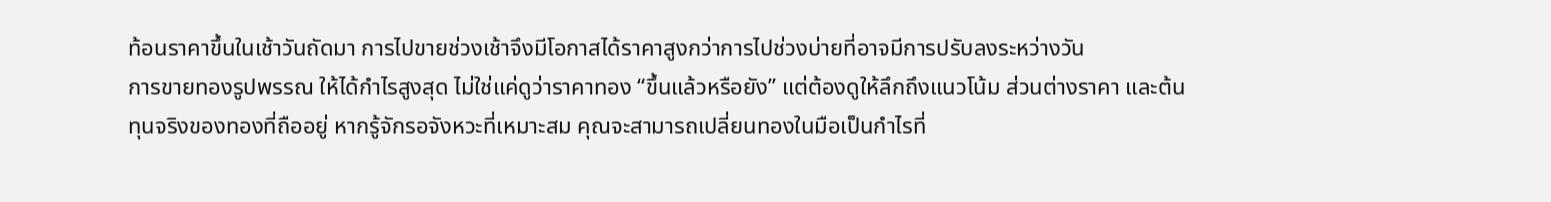ท้อนราคาขึ้นในเช้าวันถัดมา การไปขายช่วงเช้าจึงมีโอกาสได้ราคาสูงกว่าการไปช่วงบ่ายที่อาจมีการปรับลงระหว่างวัน
การขายทองรูปพรรณ ให้ได้กำไรสูงสุด ไม่ใช่แค่ดูว่าราคาทอง “ขึ้นแล้วหรือยัง” แต่ต้องดูให้ลึกถึงแนวโน้ม ส่วนต่างราคา และต้นทุนจริงของทองที่ถืออยู่ หากรู้จักรอจังหวะที่เหมาะสม คุณจะสามารถเปลี่ยนทองในมือเป็นกำไรที่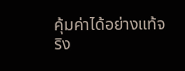คุ้มค่าได้อย่างแท้จริง